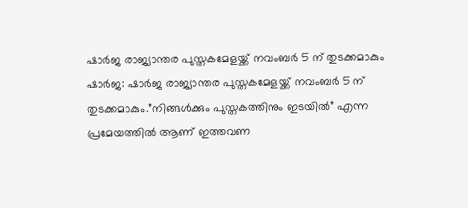ഷാർജ രാജ്യാന്തര പുസ്തകമേളയ്ക്ക് നവംബർ 5 ന് തുടക്കമാകും
ഷാർജ: ഷാർജ രാജ്യാന്തര പുസ്തകമേളയ്ക്ക് നവംബർ 5 ന് തുടക്കമാകും.”നിങ്ങൾക്കും പുസ്തകത്തിനും ഇടയിൽ” എന്ന പ്രമേയത്തിൽ ആണ് ഇത്തവണ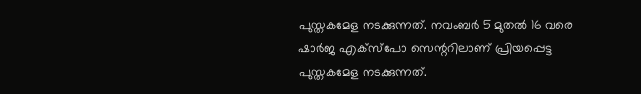പുസ്തകമേള നടക്കുന്നത്. നവംബർ 5 മുതൽ 16 വരെ ഷാർജ എക്സ്പോ സെന്ററിലാണ് പ്രിയപ്പെട്ട പുസ്തകമേള നടക്കുന്നത്.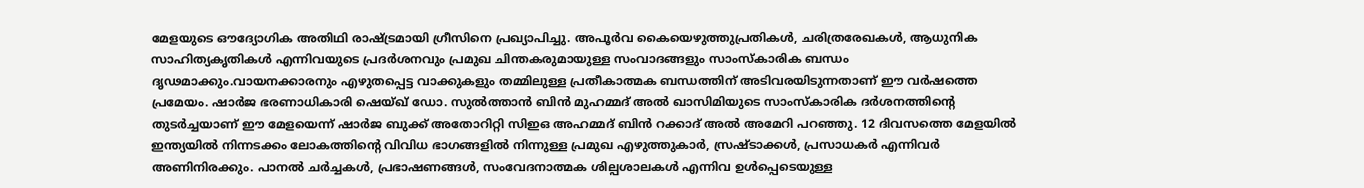മേളയുടെ ഔദ്യോഗിക അതിഥി രാഷ്ട്രമായി ഗ്രീസിനെ പ്രഖ്യാപിച്ചു. അപൂർവ കൈയെഴുത്തുപ്രതികൾ, ചരിത്രരേഖകൾ, ആധുനിക സാഹിത്യകൃതികൾ എന്നിവയുടെ പ്രദർശനവും പ്രമുഖ ചിന്തകരുമായുള്ള സംവാദങ്ങളും സാംസ്കാരിക ബന്ധം ദൃഢമാക്കും.വായനക്കാരനും എഴുതപ്പെട്ട വാക്കുകളും തമ്മിലുള്ള പ്രതീകാത്മക ബന്ധത്തിന് അടിവരയിടുന്നതാണ് ഈ വർഷത്തെ പ്രമേയം. ഷാർജ ഭരണാധികാരി ഷെയ്ഖ് ഡോ. സുൽത്താൻ ബിൻ മുഹമ്മദ് അൽ ഖാസിമിയുടെ സാംസ്കാരിക ദർശനത്തിന്റെ തുടർച്ചയാണ് ഈ മേളയെന്ന് ഷാർജ ബുക്ക് അതോറിറ്റി സിഇഒ അഹമ്മദ് ബിൻ റക്കാദ് അൽ അമേറി പറഞ്ഞു. 12 ദിവസത്തെ മേളയിൽ ഇന്ത്യയിൽ നിന്നടക്കം ലോകത്തിന്റെ വിവിധ ഭാഗങ്ങളിൽ നിന്നുള്ള പ്രമുഖ എഴുത്തുകാർ, സ്രഷ്ടാക്കൾ, പ്രസാധകർ എന്നിവർ അണിനിരക്കും. പാനൽ ചർച്ചകൾ, പ്രഭാഷണങ്ങൾ, സംവേദനാത്മക ശില്പശാലകൾ എന്നിവ ഉൾപ്പെടെയുള്ള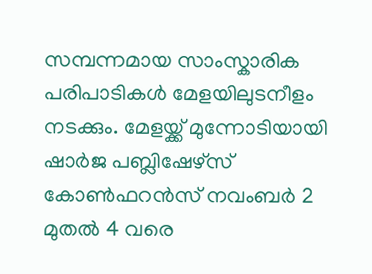സമ്പന്നമായ സാംസ്കാരിക പരിപാടികൾ മേളയിലുടനീളം നടക്കും. മേളയ്ക്ക് മുന്നോടിയായി ഷാർജ പബ്ലിഷേഴ്സ് കോൺഫറൻസ് നവംബർ 2 മുതൽ 4 വരെ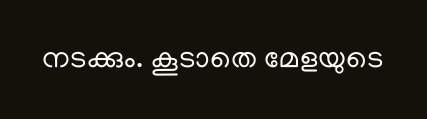നടക്കും. കൂടാതെ മേളയുടെ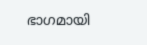ഭാഗമായി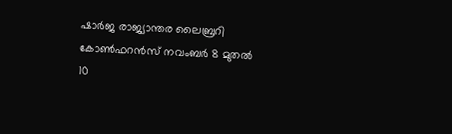ഷാർജ രാജ്യാന്തര ലൈബ്രറി കോൺഫറൻസ് നവംബർ 8 മുതൽ 10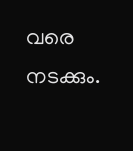വരെ നടക്കും.